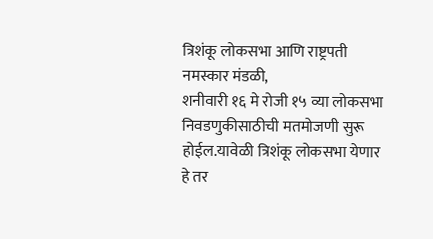त्रिशंकू लोकसभा आणि राष्ट्रपती
नमस्कार मंडळी,
शनीवारी १६ मे रोजी १५ व्या लोकसभा निवडणुकीसाठीची मतमोजणी सुरू होईल.यावेळी त्रिशंकू लोकसभा येणार हे तर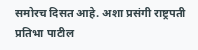समोरच दिसत आहे. अशा प्रसंगी राष्ट्रपती प्रतिभा पाटील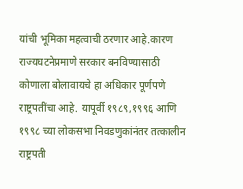यांची भूमिका महत्वाची ठरणार आहे.कारण राज्यघटनेप्रमाणे सरकार बनविण्यासाठी कोणाला बोलावायचे हा अधिकार पूर्णपणे राष्ट्रपतींचा आहे. यापूर्वी १९८९,१९९६ आणि १९९८ च्या लोकसभा निवडणुकांनंतर तत्कालीन राष्ट्रपती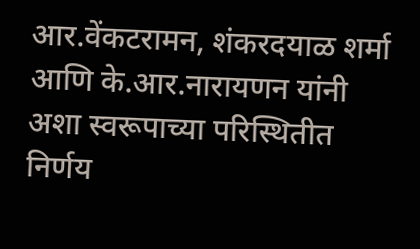आर.वेंकटरामन, शंकरदयाळ शर्मा आणि के.आर.नारायणन यांनी अशा स्वरूपाच्या परिस्थितीत निर्णय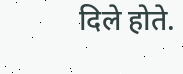दिले होते.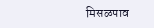मिसळपाव